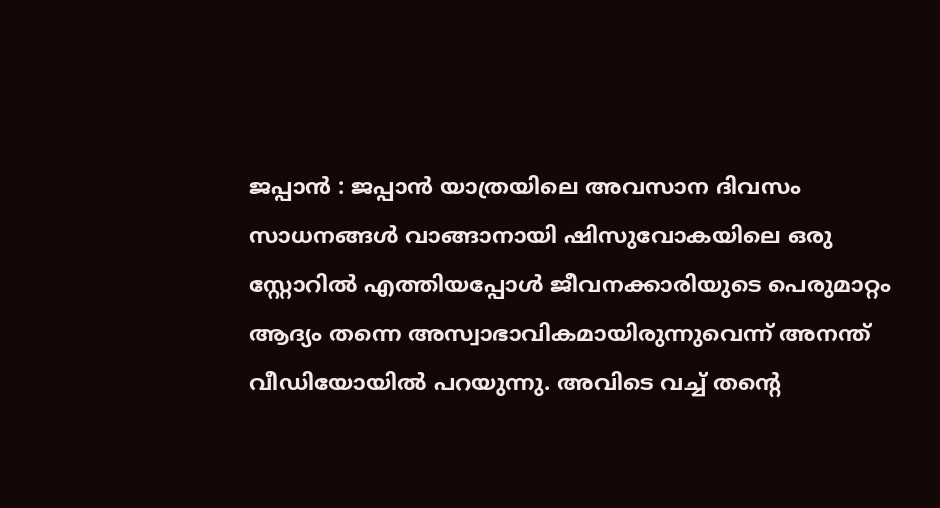ജപ്പാൻ : ജപ്പാൻ യാത്രയിലെ അവസാന ദിവസം സാധനങ്ങൾ വാങ്ങാനായി ഷിസുവോകയിലെ ഒരു സ്റ്റോറിൽ എത്തിയപ്പോൾ ജീവനക്കാരിയുടെ പെരുമാറ്റം ആദ്യം തന്നെ അസ്വാഭാവികമായിരുന്നുവെന്ന് അനന്ത് വീഡിയോയിൽ പറയുന്നു. അവിടെ വച്ച് തന്റെ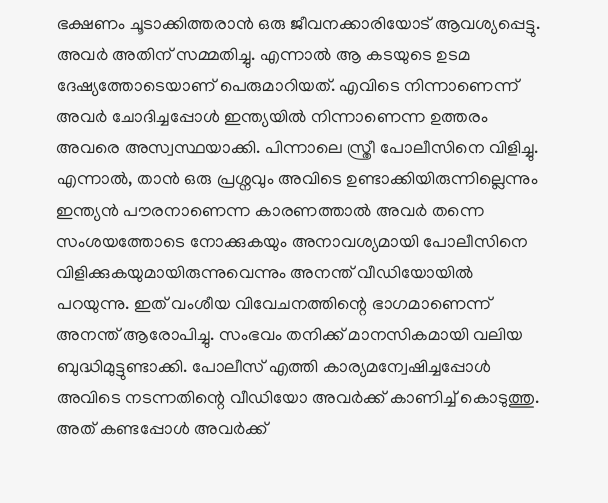ഭക്ഷണം ചൂടാക്കിത്തരാൻ ഒരു ജീവനക്കാരിയോട് ആവശ്യപ്പെട്ടു. അവർ അതിന് സമ്മതിച്ചു. എന്നാൽ ആ കടയുടെ ഉടമ ദേഷ്യത്തോടെയാണ് പെരുമാറിയത്. എവിടെ നിന്നാണെന്ന് അവർ ചോദിച്ചപ്പോൾ ഇന്ത്യയിൽ നിന്നാണെന്ന ഉത്തരം അവരെ അസ്വസ്ഥയാക്കി. പിന്നാലെ സ്ത്രീ പോലീസിനെ വിളിച്ചു. എന്നാൽ, താൻ ഒരു പ്രശ്നവും അവിടെ ഉണ്ടാക്കിയിരുന്നില്ലെന്നും ഇന്ത്യൻ പൗരനാണെന്ന കാരണത്താൽ അവർ തന്നെ സംശയത്തോടെ നോക്കുകയും അനാവശ്യമായി പോലീസിനെ വിളിക്കുകയുമായിരുന്നുവെന്നും അനന്ത് വീഡിയോയിൽ പറയുന്നു. ഇത് വംശീയ വിവേചനത്തിന്റെ ഭാഗമാണെന്ന് അനന്ത് ആരോപിച്ചു. സംഭവം തനിക്ക് മാനസികമായി വലിയ ബുദ്ധിമുട്ടുണ്ടാക്കി. പോലീസ് എത്തി കാര്യമന്വേഷിച്ചപ്പോൾ അവിടെ നടന്നതിന്റെ വീഡിയോ അവർക്ക് കാണിച്ച് കൊടുത്തു. അത് കണ്ടപ്പോൾ അവർക്ക്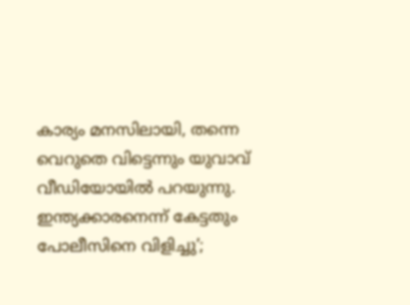കാര്യം മനസിലായി, തന്നെ വെറുതെ വിട്ടെന്നും യുവാവ് വീഡിയോയിൽ പറയുന്നു.
ഇന്ത്യക്കാരനെന്ന് കേട്ടതും പോലീസിനെ വിളിച്ചു’;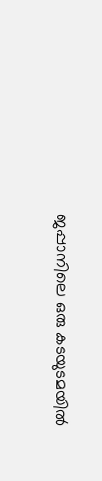ജപ്പാനിലെ ഒരു കടയുടമയിൽ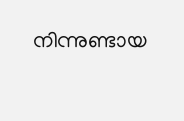നിന്നുണ്ടായ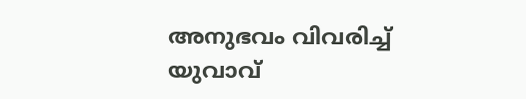അനുഭവം വിവരിച്ച് യുവാവ്